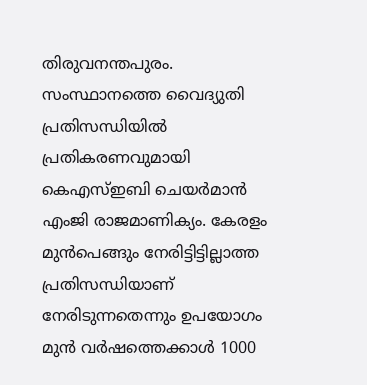തിരുവനന്തപുരം. സംസ്ഥാനത്തെ വൈദ്യുതി പ്രതിസന്ധിയിൽ പ്രതികരണവുമായി കെഎസ്ഇബി ചെയർമാൻ എംജി രാജമാണിക്യം. കേരളം മുൻപെങ്ങും നേരിട്ടിട്ടില്ലാത്ത പ്രതിസന്ധിയാണ് നേരിടുന്നതെന്നും ഉപയോഗം മുന്‍ വര്‍ഷത്തെക്കാള്‍ 1000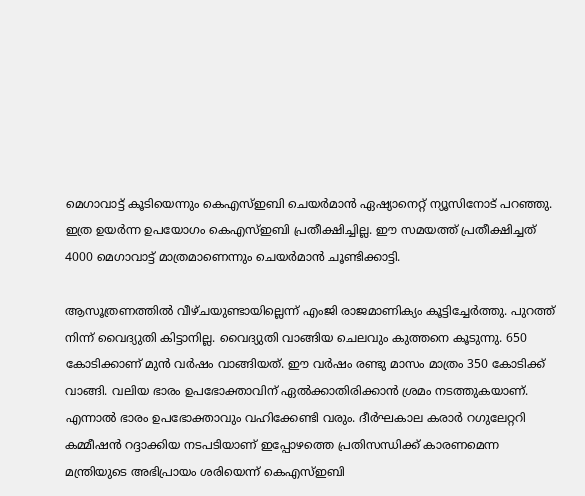മെഗാവാട്ട് കൂടിയെന്നും കെഎസ്ഇബി ചെയർമാൻ ഏഷ്യാനെറ്റ് ന്യൂസിനോട് പറഞ്ഞു. ഇത്ര ഉയര്‍ന്ന ഉപയോഗം കെഎസ്ഇബി പ്രതീക്ഷിച്ചില്ല. ഈ സമയത്ത് പ്രതീക്ഷിച്ചത് 4000 മെഗാവാട്ട് മാത്രമാണെന്നും ചെയർമാൻ ചൂണ്ടിക്കാട്ടി.

ആസൂത്രണത്തിൽ വീഴ്ചയുണ്ടായില്ലെന്ന് എംജി രാജമാണിക്യം കൂട്ടിച്ചേർത്തു. പുറത്ത് നിന്ന് വൈദ്യുതി കിട്ടാനില്ല. വൈദ്യുതി വാങ്ങിയ ചെലവും കുത്തനെ കൂടുന്നു. 650 കോടിക്കാണ് മുൻ വര്‍ഷം വാങ്ങിയത്. ഈ വര്‍ഷം രണ്ടു മാസം മാത്രം 350 കോടിക്ക് വാങ്ങി. വലിയ ഭാരം ഉപഭോക്താവിന് ഏൽക്കാതിരിക്കാൻ ശ്രമം നടത്തുകയാണ്. എന്നാൽ ഭാരം ഉപഭോക്താവും വഹിക്കേണ്ടി വരും. ദീര്‍ഘകാല കരാര്‍ റഗുലേറ്ററി കമ്മീഷൻ റദ്ദാക്കിയ നടപടിയാണ് ഇപ്പോഴത്തെ പ്രതിസന്ധിക്ക് കാരണമെന്ന മന്ത്രിയുടെ അഭിപ്രായം ശരിയെന്ന് കെഎസ്ഇബി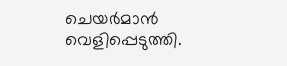ചെയര്‍മാൻ വെളിപ്പെടുത്തി.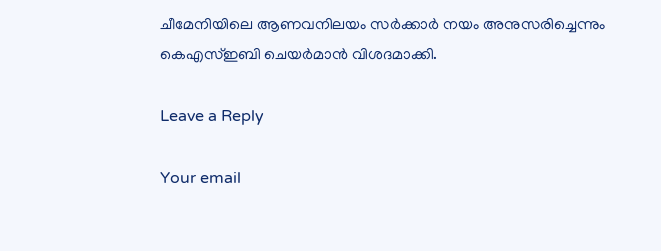ചീമേനിയിലെ ആണവനിലയം സര്‍ക്കാര്‍ നയം അനുസരിച്ചെന്നും കെഎസ്ഇബി ചെയര്‍മാൻ വിശദമാക്കി.

Leave a Reply

Your email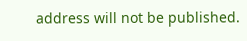address will not be published.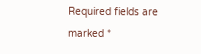Required fields are marked *